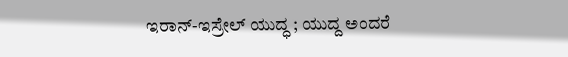ಇರಾನ್-ಇಸ್ರೇಲ್ ಯುದ್ಧ ; ಯುದ್ದ ಅಂದರೆ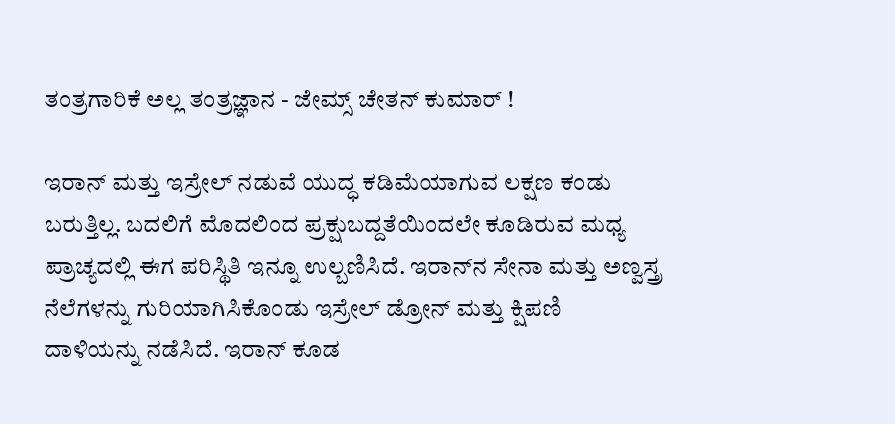ತಂತ್ರಗಾರಿಕೆ ಅಲ್ಲ ತಂತ್ರಜ್ಞಾನ - ಜೇಮ್ಸ್ ಚೇತನ್ ಕುಮಾರ್ !

ಇರಾನ್ ಮತ್ತು ಇಸ್ರೇಲ್ ನಡುವೆ ಯುದ್ಧ ಕಡಿಮೆಯಾಗುವ ಲಕ್ಷಣ ಕಂಡು ಬರುತ್ತಿಲ್ಲ. ಬದಲಿಗೆ ಮೊದಲಿಂದ ಪ್ರಕ್ಷುಬದ್ದತೆಯಿಂದಲೇ ಕೂಡಿರುವ ಮಧ್ಯ ಪ್ರಾಚ್ಯದಲ್ಲಿ ಈಗ ಪರಿಸ್ಥಿತಿ ಇನ್ನೂ ಉಲ್ಬಣಿಸಿದೆ. ಇರಾನ್‌ನ ಸೇನಾ ಮತ್ತು ಅಣ್ವಸ್ತ್ರ ನೆಲೆಗಳನ್ನು ಗುರಿಯಾಗಿಸಿಕೊಂಡು ಇಸ್ರೇಲ್ ಡ್ರೋನ್ ಮತ್ತು ಕ್ಷಿಪಣಿ ದಾಳಿಯನ್ನು ನಡೆಸಿದೆ. ಇರಾನ್ ಕೂಡ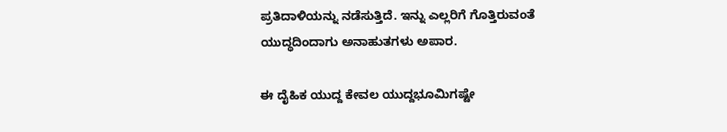ಪ್ರತಿದಾಳಿಯನ್ನು ನಡೆಸುತ್ತಿದೆ. ಇನ್ನು ಎಲ್ಲರಿಗೆ ಗೊತ್ತಿರುವಂತೆ ಯುದ್ಧದಿಂದಾಗು ಅನಾಹುತಗಳು ಅಪಾರ.

ಈ ದೈಹಿಕ ಯುದ್ದ ಕೇವಲ ಯುದ್ದಭೂಮಿಗಷ್ಟೇ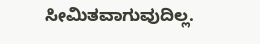ಸೀಮಿತವಾಗುವುದಿಲ್ಲ.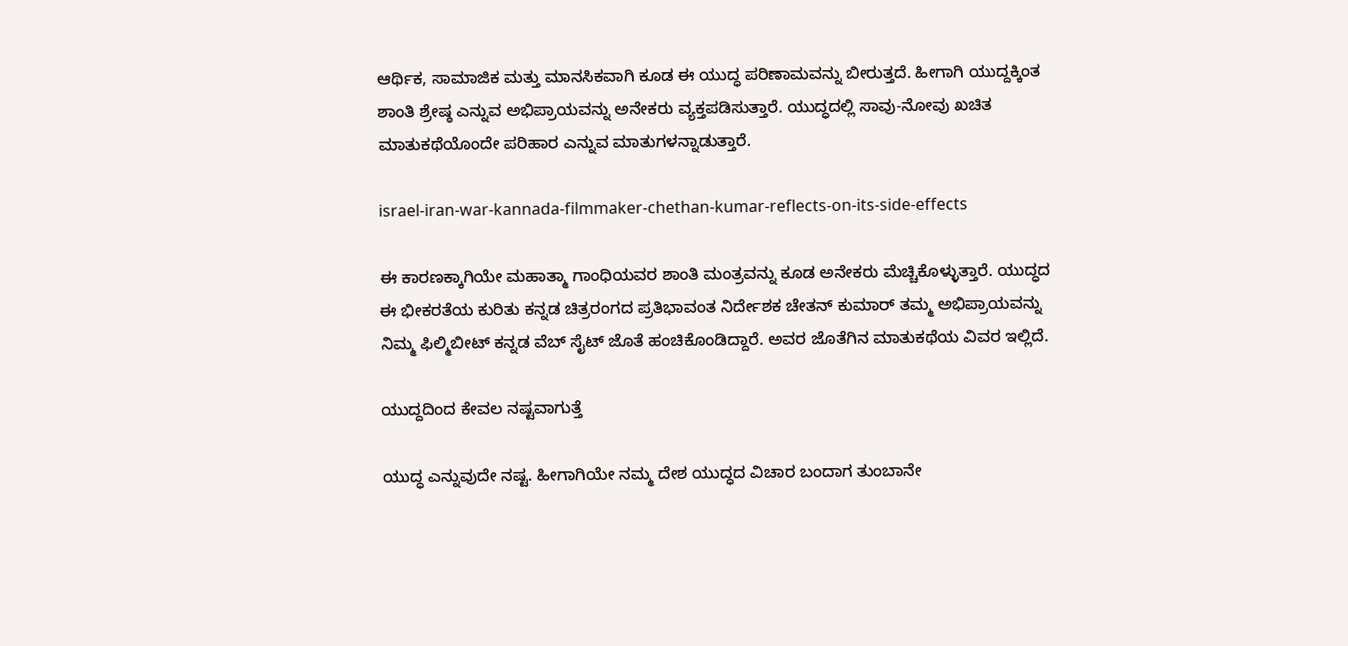ಆರ್ಥಿಕ, ಸಾಮಾಜಿಕ ಮತ್ತು ಮಾನಸಿಕವಾಗಿ ಕೂಡ ಈ ಯುದ್ಧ ಪರಿಣಾಮವನ್ನು ಬೀರುತ್ತದೆ. ಹೀಗಾಗಿ ಯುದ್ದಕ್ಕಿಂತ ಶಾಂತಿ ಶ್ರೇಷ್ಠ ಎನ್ನುವ ಅಭಿಪ್ರಾಯವನ್ನು ಅನೇಕರು ವ್ಯಕ್ತಪಡಿಸುತ್ತಾರೆ. ಯುದ್ಧದಲ್ಲಿ ಸಾವು-ನೋವು ಖಚಿತ ಮಾತುಕಥೆಯೊಂದೇ ಪರಿಹಾರ ಎನ್ನುವ ಮಾತುಗಳನ್ನಾಡುತ್ತಾರೆ.

israel-iran-war-kannada-filmmaker-chethan-kumar-reflects-on-its-side-effects

ಈ ಕಾರಣಕ್ಕಾಗಿಯೇ ಮಹಾತ್ಮಾ ಗಾಂಧಿಯವರ ಶಾಂತಿ ಮಂತ್ರವನ್ನು ಕೂಡ ಅನೇಕರು ಮೆಚ್ಚಿಕೊಳ್ಳುತ್ತಾರೆ. ಯುದ್ಧದ ಈ ಭೀಕರತೆಯ ಕುರಿತು ಕನ್ನಡ ಚಿತ್ರರಂಗದ ಪ್ರತಿಭಾವಂತ ನಿರ್ದೇಶಕ ಚೇತನ್ ಕುಮಾರ್ ತಮ್ಮ ಅಭಿಪ್ರಾಯವನ್ನು ನಿಮ್ಮ ಫಿಲ್ಮಿಬೀಟ್ ಕನ್ನಡ ವೆಬ್ ಸೈಟ್ ಜೊತೆ ಹಂಚಿಕೊಂಡಿದ್ದಾರೆ. ಅವರ ಜೊತೆಗಿನ ಮಾತುಕಥೆಯ ವಿವರ ಇಲ್ಲಿದೆ.

ಯುದ್ದದಿಂದ ಕೇವಲ ನಷ್ಟವಾಗುತ್ತೆ

ಯುದ್ಧ ಎನ್ನುವುದೇ ನಷ್ಟ. ಹೀಗಾಗಿಯೇ ನಮ್ಮ ದೇಶ ಯುದ್ಧದ ವಿಚಾರ ಬಂದಾಗ ತುಂಬಾನೇ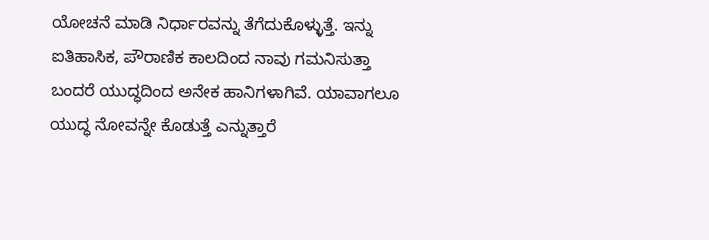ಯೋಚನೆ ಮಾಡಿ ನಿರ್ಧಾರವನ್ನು ತೆಗೆದುಕೊಳ್ಳುತ್ತೆ. ಇನ್ನು ಐತಿಹಾಸಿಕ, ಪೌರಾಣಿಕ ಕಾಲದಿಂದ ನಾವು ಗಮನಿಸುತ್ತಾ ಬಂದರೆ ಯುದ್ಧದಿಂದ ಅನೇಕ ಹಾನಿಗಳಾಗಿವೆ. ಯಾವಾಗಲೂ ಯುದ್ಧ ನೋವನ್ನೇ ಕೊಡುತ್ತೆ ಎನ್ನುತ್ತಾರೆ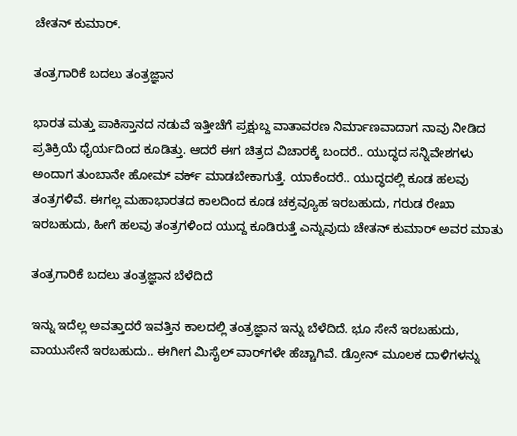ಚೇತನ್ ಕುಮಾರ್.

ತಂತ್ರಗಾರಿಕೆ ಬದಲು ತಂತ್ರಜ್ಞಾನ

ಭಾರತ ಮತ್ತು ಪಾಕಿಸ್ತಾನದ ನಡುವೆ ಇತ್ತೀಚೆಗೆ ಪ್ರಕ್ಷುಬ್ದ ವಾತಾವರಣ ನಿರ್ಮಾಣವಾದಾಗ ನಾವು ನೀಡಿದ ಪ್ರತಿಕ್ರಿಯೆ ಧೈರ್ಯದಿಂದ ಕೂಡಿತ್ತು. ಆದರೆ ಈಗ ಚಿತ್ರದ ವಿಚಾರಕ್ಕೆ ಬಂದರೆ.. ಯುದ್ಧದ ಸನ್ನಿವೇಶಗಳು
ಅಂದಾಗ ತುಂಬಾನೇ ಹೋಮ್ ವರ್ಕ್ ಮಾಡಬೇಕಾಗುತ್ತೆ. ಯಾಕೆಂದರೆ.. ಯುದ್ಧದಲ್ಲಿ ಕೂಡ ಹಲವು ತಂತ್ರಗಳಿವೆ. ಈಗಲ್ಲ ಮಹಾಭಾರತದ ಕಾಲದಿಂದ ಕೂಡ ಚಕ್ರವ್ಯೂಹ ಇರಬಹುದು, ಗರುಡ ರೇಖಾ ಇರಬಹುದು, ಹೀಗೆ ಹಲವು ತಂತ್ರಗಳಿಂದ ಯುದ್ದ ಕೂಡಿರುತ್ತೆ ಎನ್ನುವುದು ಚೇತನ್ ಕುಮಾರ್ ಅವರ ಮಾತು

ತಂತ್ರಗಾರಿಕೆ ಬದಲು ತಂತ್ರಜ್ಞಾನ ಬೆಳೆದಿದೆ

ಇನ್ನು ಇದೆಲ್ಲ ಅವತ್ತಾದರೆ ಇವತ್ತಿನ ಕಾಲದಲ್ಲಿ ತಂತ್ರಜ್ಞಾನ ಇನ್ನು ಬೆಳೆದಿದೆ. ಭೂ ಸೇನೆ ಇರಬಹುದು, ವಾಯುಸೇನೆ ಇರಬಹುದು.. ಈಗೀಗ ಮಿಸೈಲ್ ವಾರ್‌ಗಳೇ ಹೆಚ್ಚಾಗಿವೆ. ಡ್ರೋನ್ ಮೂಲಕ ದಾಳಿಗಳನ್ನು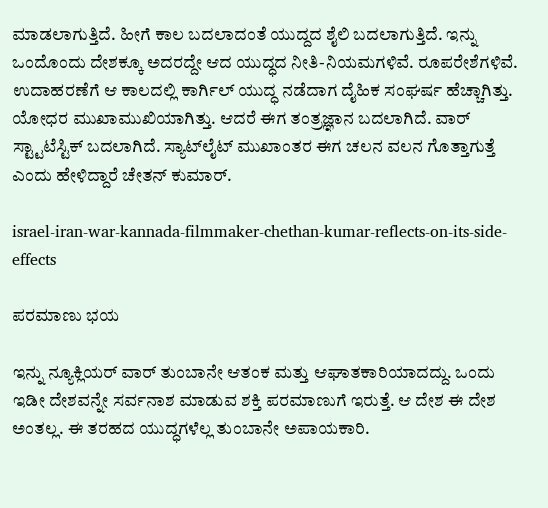ಮಾಡಲಾಗುತ್ತಿದೆ. ಹೀಗೆ ಕಾಲ ಬದಲಾದಂತೆ ಯುದ್ದದ ಶೈಲಿ ಬದಲಾಗುತ್ತಿದೆ. ಇನ್ನು ಒಂದೊಂದು ದೇಶಕ್ಕೂ ಅದರದ್ದೇ ಆದ ಯುದ್ಧದ ನೀತಿ-ನಿಯಮಗಳಿವೆ. ರೂಪರೇಶೆಗಳಿವೆ. ಉದಾಹರಣೆಗೆ ಆ ಕಾಲದಲ್ಲಿ ಕಾರ್ಗಿಲ್ ಯುದ್ಧ ನಡೆದಾಗ ದೈಹಿಕ ಸಂಘರ್ಷ ಹೆಚ್ಚಾಗಿತ್ತು. ಯೋಧರ ಮುಖಾಮುಖಿಯಾಗಿತ್ತು. ಆದರೆ ಈಗ ತಂತ್ರಜ್ಞಾನ ಬದಲಾಗಿದೆ. ವಾರ್ ಸ್ಟ್ಟಾಟೆಸ್ಟಿಕ್ ಬದಲಾಗಿದೆ. ಸ್ಯಾಟ್‌ಲೈಟ್ ಮುಖಾಂತರ ಈಗ ಚಲನ ವಲನ ಗೊತ್ತಾಗುತ್ತೆ ಎಂದು ಹೇಳಿದ್ದಾರೆ ಚೇತನ್ ಕುಮಾರ್.

israel-iran-war-kannada-filmmaker-chethan-kumar-reflects-on-its-side-effects

ಪರಮಾಣು ಭಯ

ಇನ್ನು ನ್ಯೂಕ್ಲಿಯರ್ ವಾರ್ ತುಂಬಾನೇ ಆತಂಕ ಮತ್ತು ಆಘಾತಕಾರಿಯಾದದ್ದು. ಒಂದು ಇಡೀ ದೇಶವನ್ನೇ ಸರ್ವನಾಶ ಮಾಡುವ ಶಕ್ತಿ ಪರಮಾಣುಗೆ ಇರುತ್ತೆ. ಆ ದೇಶ ಈ ದೇಶ ಅಂತಲ್ಲ. ಈ ತರಹದ ಯುದ್ಧಗಳೆಲ್ಲ ತುಂಬಾನೇ ಅಪಾಯಕಾರಿ.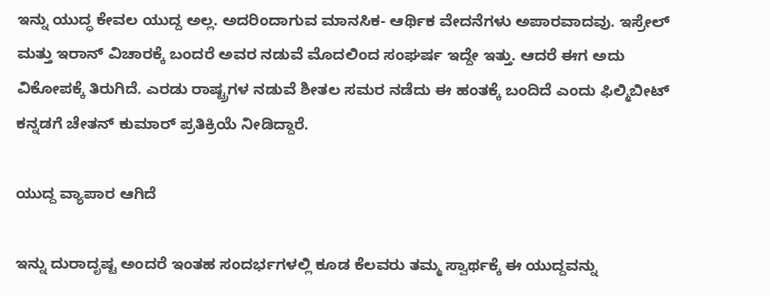ಇನ್ನು ಯುದ್ಧ ಕೇವಲ ಯುದ್ದ ಅಲ್ಲ. ಅದರಿಂದಾಗುವ ಮಾನಸಿಕ- ಆರ್ಥಿಕ ವೇದನೆಗಳು ಅಪಾರವಾದವು. ಇಸ್ರೇಲ್ ಮತ್ತು ಇರಾನ್ ವಿಚಾರಕ್ಕೆ ಬಂದರೆ ಅವರ ನಡುವೆ ಮೊದಲಿಂದ ಸಂಘರ್ಷ ಇದ್ದೇ ಇತ್ತು. ಆದರೆ ಈಗ ಅದು ವಿಕೋಪಕ್ಕೆ ತಿರುಗಿದೆ. ಎರಡು ರಾಷ್ಟ್ರಗಳ ನಡುವೆ ಶೀತಲ ಸಮರ ನಡೆದು ಈ ಹಂತಕ್ಕೆ ಬಂದಿದೆ ಎಂದು ಫಿಲ್ಮಿಬೀಟ್ ಕನ್ನಡಗೆ ಚೇತನ್ ಕುಮಾರ್ ಪ್ರತಿಕ್ರಿಯೆ ನೀಡಿದ್ದಾರೆ.

ಯುದ್ದ ವ್ಯಾಪಾರ ಆಗಿದೆ

ಇನ್ನು ದುರಾದೃಷ್ಟ ಅಂದರೆ ಇಂತಹ ಸಂದರ್ಭಗಳಲ್ಲಿ ಕೂಡ ಕೆಲವರು ತಮ್ಮ ಸ್ವಾರ್ಥಕ್ಕೆ ಈ ಯುದ್ದವನ್ನು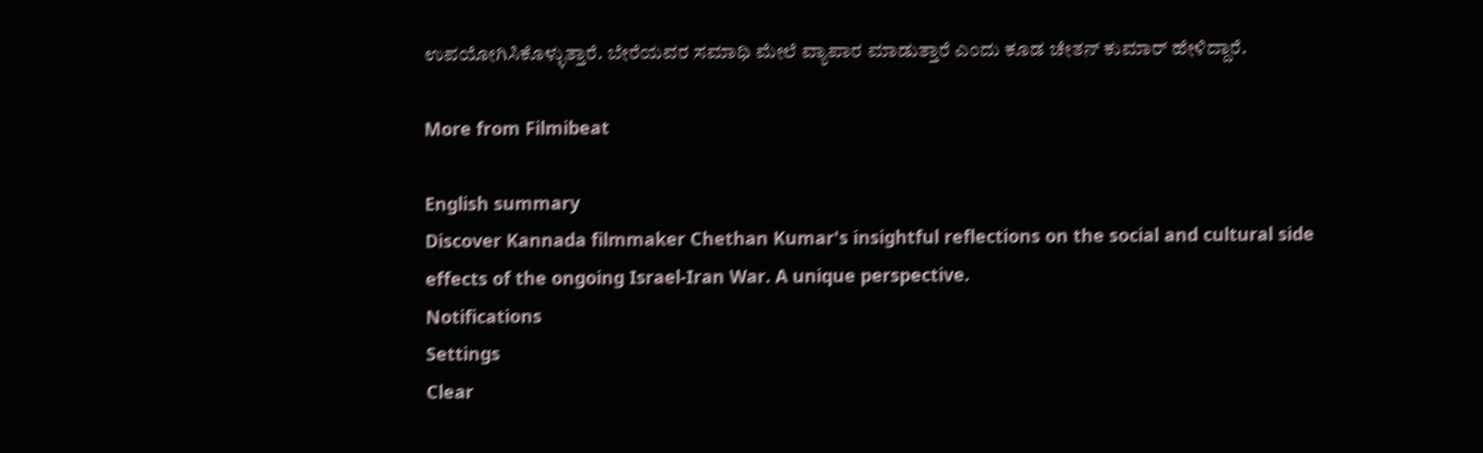ಉಪಯೋಗಿಸಿಕೊಳ್ಳುತ್ತಾರೆ. ಬೇರೆಯವರ ಸಮಾಧಿ ಮೇಲೆ ವ್ಯಾಪಾರ ಮಾಡುತ್ತಾರೆ ಎಂದು ಕೂಡ ಚೇತನ್ ಕುಮಾರ್ ಹೇಳಿದ್ದಾರೆ.

More from Filmibeat

English summary
Discover Kannada filmmaker Chethan Kumar's insightful reflections on the social and cultural side effects of the ongoing Israel-Iran War. A unique perspective.
Notifications
Settings
Clear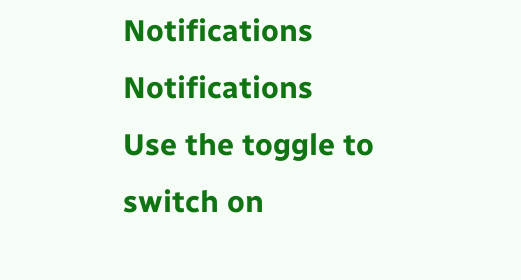Notifications
Notifications
Use the toggle to switch on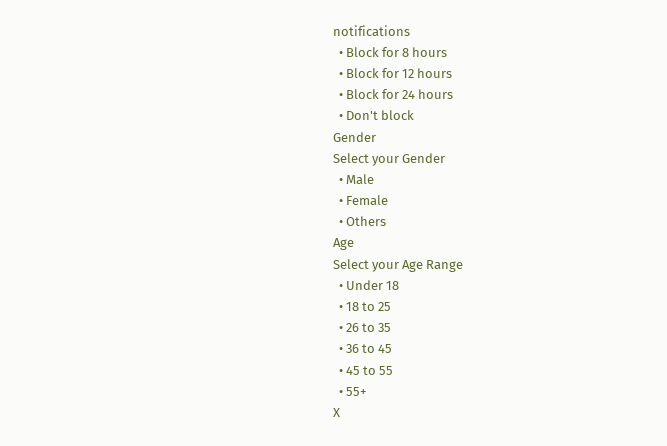notifications
  • Block for 8 hours
  • Block for 12 hours
  • Block for 24 hours
  • Don't block
Gender
Select your Gender
  • Male
  • Female
  • Others
Age
Select your Age Range
  • Under 18
  • 18 to 25
  • 26 to 35
  • 36 to 45
  • 45 to 55
  • 55+
X